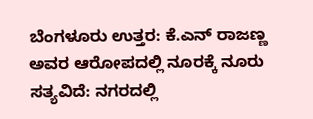ಬೆಂಗಳೂರು ಉತ್ತರ: ಕೆ.ಎನ್ ರಾಜಣ್ಣ ಅವರ ಆರೋಪದಲ್ಲಿ ನೂರಕ್ಕೆ ನೂರು ಸತ್ಯವಿದೆ: ನಗರದಲ್ಲಿ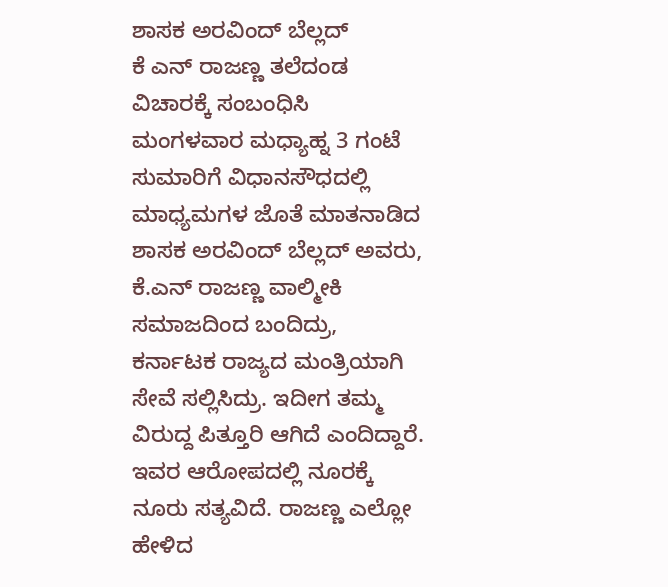ಶಾಸಕ ಅರವಿಂದ್ ಬೆಲ್ಲದ್
ಕೆ ಎನ್ ರಾಜಣ್ಣ ತಲೆದಂಡ ವಿಚಾರಕ್ಕೆ ಸಂಬಂಧಿಸಿ ಮಂಗಳವಾರ ಮಧ್ಯಾಹ್ನ 3 ಗಂಟೆ ಸುಮಾರಿಗೆ ವಿಧಾನಸೌಧದಲ್ಲಿ ಮಾಧ್ಯಮಗಳ ಜೊತೆ ಮಾತನಾಡಿದ ಶಾಸಕ ಅರವಿಂದ್ ಬೆಲ್ಲದ್ ಅವರು, ಕೆ.ಎನ್ ರಾಜಣ್ಣ ವಾಲ್ಮೀಕಿ ಸಮಾಜದಿಂದ ಬಂದಿದ್ರು, ಕರ್ನಾಟಕ ರಾಜ್ಯದ ಮಂತ್ರಿಯಾಗಿ ಸೇವೆ ಸಲ್ಲಿಸಿದ್ರು. ಇದೀಗ ತಮ್ಮ ವಿರುದ್ದ ಪಿತ್ತೂರಿ ಆಗಿದೆ ಎಂದಿದ್ದಾರೆ. ಇವರ ಆರೋಪದಲ್ಲಿ ನೂರಕ್ಕೆ ನೂರು ಸತ್ಯವಿದೆ. ರಾಜಣ್ಣ ಎಲ್ಲೋ ಹೇಳಿದ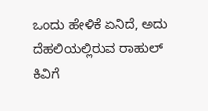ಒಂದು ಹೇಳಿಕೆ ಏನಿದೆ, ಅದು ದೆಹಲಿಯಲ್ಲಿರುವ ರಾಹುಲ್ ಕಿವಿಗೆ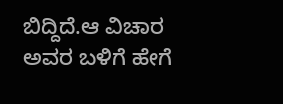ಬಿದ್ದಿದೆ.ಆ ವಿಚಾರ ಅವರ ಬಳಿಗೆ ಹೇಗೆ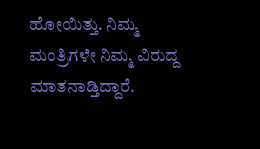ಹೋಯಿತ್ತು. ನಿಮ್ಮ ಮಂತ್ರಿಗಳೇ ನಿಮ್ಮ ವಿರುದ್ದ ಮಾತನಾಡ್ತಿದ್ದಾರೆ.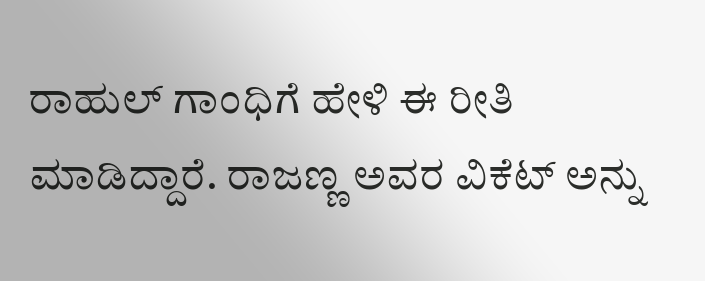ರಾಹುಲ್ ಗಾಂಧಿಗೆ ಹೇಳಿ ಈ ರೀತಿ ಮಾಡಿದ್ದಾರೆ. ರಾಜಣ್ಣ ಅವರ ವಿಕೆಟ್ ಅನ್ನು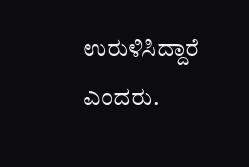ಉರುಳಿಸಿದ್ದಾರೆ ಎಂದರು.